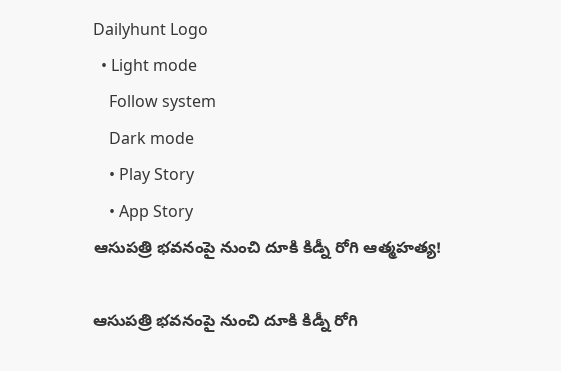Dailyhunt Logo
  • Light mode
    Follow system
    Dark mode
    • Play Story
    • App Story
ఆసుపత్రి భవనంపై నుంచి దూకి కిడ్నీ రోగి ఆత్మహత్య!

ఆసుపత్రి భవనంపై నుంచి దూకి కిడ్నీ రోగి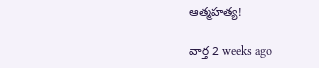ఆత్మహత్య!

వార్త 2 weeks ago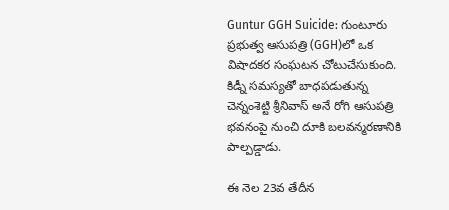Guntur GGH Suicide: గుంటూరు ప్రభుత్వ ఆసుపత్రి (GGH)లో ఒక విషాదకర సంఘటన చోటుచేసుకుంది. కిడ్నీ సమస్యతో బాధపడుతున్న చెన్నంశెట్టి శ్రీనివాస్ అనే రోగి ఆసుపత్రి భవనంపై నుంచి దూకి బలవన్మరణానికి పాల్పడ్డాడు.

ఈ నెల 23వ తేదీన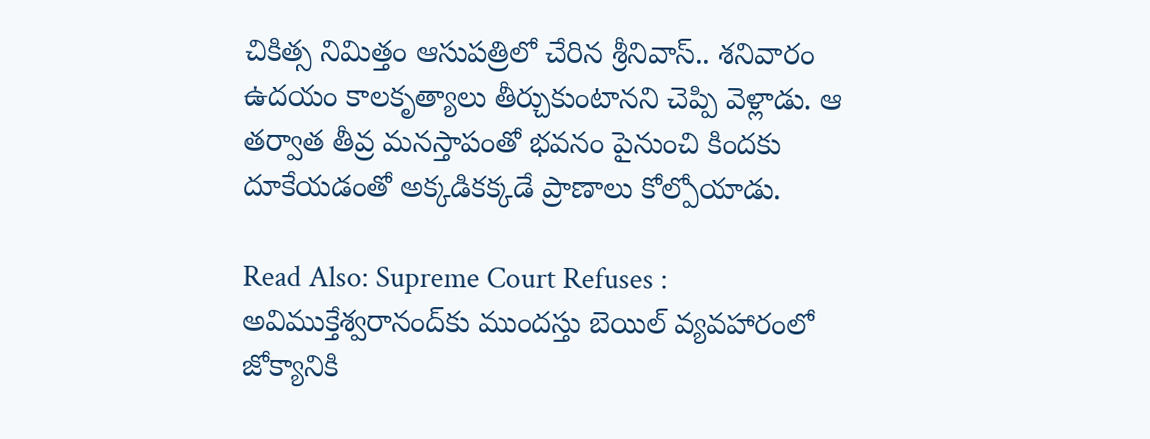చికిత్స నిమిత్తం ఆసుపత్రిలో చేరిన శ్రీనివాస్.. శనివారం ఉదయం కాలకృత్యాలు తీర్చుకుంటానని చెప్పి వెళ్లాడు. ఆ తర్వాత తీవ్ర మనస్తాపంతో భవనం పైనుంచి కిందకు దూకేయడంతో అక్కడికక్కడే ప్రాణాలు కోల్పోయాడు.

Read Also: Supreme Court Refuses : అవిముక్తేశ్వరానంద్‌కు ముందస్తు బెయిల్ వ్యవహారంలో జోక్యానికి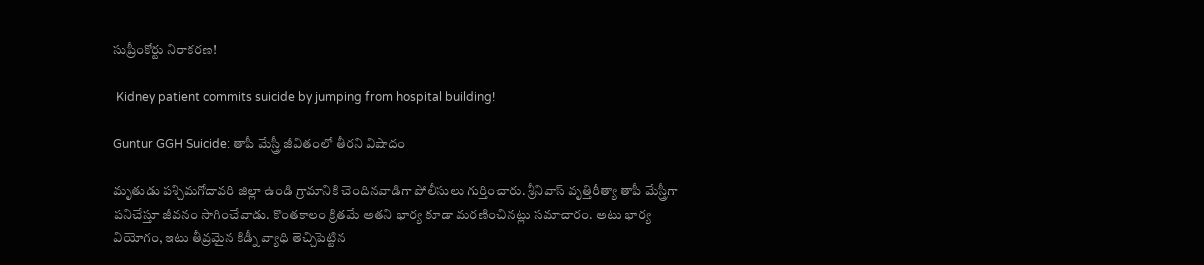సుప్రీంకోర్టు నిరాకరణ!

 Kidney patient commits suicide by jumping from hospital building!

Guntur GGH Suicide: తాపీ మేస్త్రీ జీవితంలో తీరని విషాదం

మృతుడు పశ్చిమగోదావరి జిల్లా ఉండి గ్రామానికి చెందినవాడిగా పోలీసులు గుర్తించారు. శ్రీనివాస్ వృత్తిరీత్యా తాపీ మేస్త్రీగా పనిచేస్తూ జీవనం సాగించేవాడు. కొంతకాలం క్రితమే అతని భార్య కూడా మరణించినట్లు సమాచారం. అటు భార్య వియోగం, ఇటు తీవ్రమైన కిడ్నీ వ్యాధి తెచ్చిపెట్టిన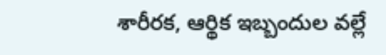శారీరక, ఆర్థిక ఇబ్బందుల వల్లే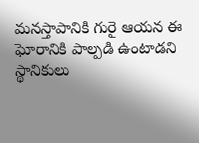మనస్తాపానికి గురై ఆయన ఈ ఘోరానికి పాల్పడి ఉంటాడని స్థానికులు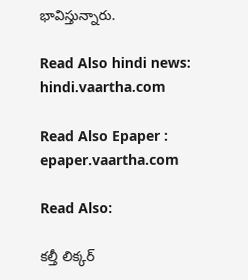భావిస్తున్నారు.

Read Also hindi news: hindi.vaartha.com

Read Also Epaper : epaper.vaartha.com

Read Also:

కల్తీ లిక్కర్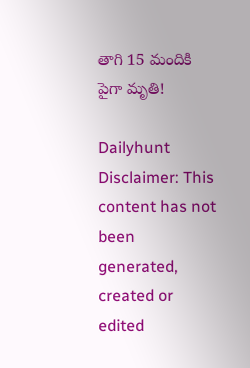తాగి 15 మందికి పైగా మృతి!

Dailyhunt
Disclaimer: This content has not been generated, created or edited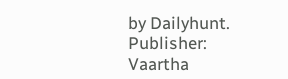by Dailyhunt. Publisher: Vaartha